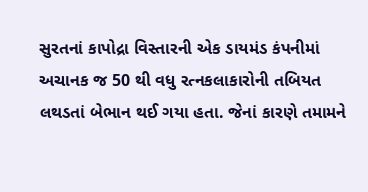સુરતનાં કાપોદ્રા વિસ્તારની એક ડાયમંડ કંપનીમાં અચાનક જ 50 થી વધુ રત્નકલાકારોની તબિયત લથડતાં બેભાન થઈ ગયા હતા. જેનાં કારણે તમામને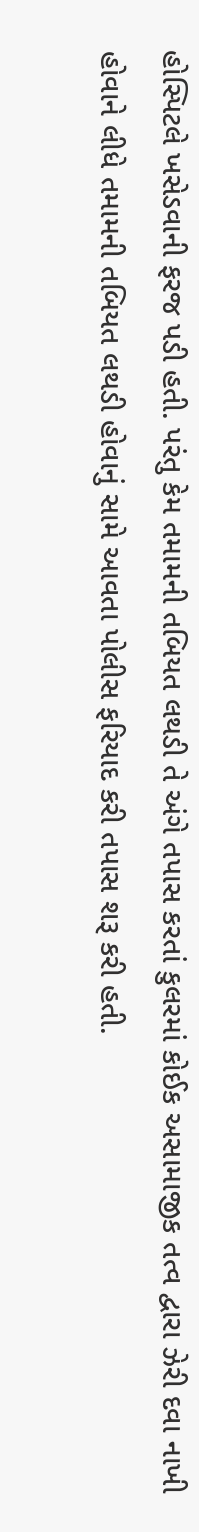હોસ્પિટલે ખસેડવાની ફરજ પડી હતી. પરંતુ કેમ તમામની તબિયત લથડી તે અંગે તપાસ કરતાં કુલરમાં કોઈક અસામાજીક તત્વ દ્વારા ઝેરી દવા નાખી હોવાને લીધે તમામની તબિયત લથડી હોવાનું સામે આવતા પોલીસ ફરિયાદ કરી તપાસ શરૂ કરી હતી.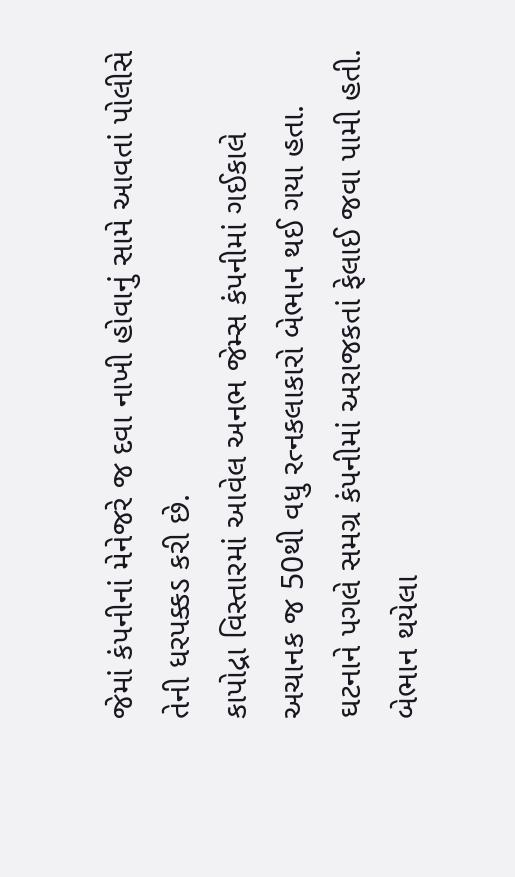જેમાં કંપનીનાં મેનેજરે જ દવા નાખી હોવાનું સામે આવતાં પોલીસે તેની ધરપક્કડ કરી છે.
કાપોદ્રા વિસ્તારમાં આવેલ અનભ જેમ્સ કંપનીમાં ગઈકાલે અચાનક જ 50થી વધુ રત્નકલાકારો બેભાન થઈ ગયા હતા. ઘટનાને પગલે સમગ્ર કંપનીમાં અરાજકતાં ફેલાઈ જવા પામી હતી. બેભાન થયેલા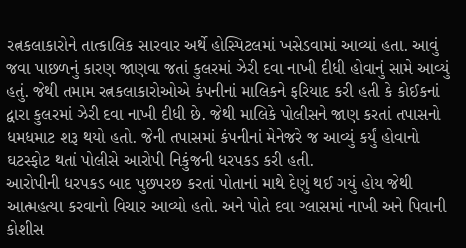રત્નકલાકારોને તાત્કાલિક સારવાર અર્થે હોસ્પિટલમાં ખસેડવામાં આવ્યાં હતા. આવું જવા પાછળનું કારણ જાણવા જતાં કુલરમાં ઝેરી દવા નાખી દીધી હોવાનું સામે આવ્યું હતું. જેથી તમામ રત્નકલાકારોઓએ કંપનીનાં માલિકને ફરિયાદ કરી હતી કે કોઈકનાં દ્વારા કુલરમાં ઝેરી દવા નાખી દીધી છે. જેથી માલિકે પોલીસને જાણ કરતાં તપાસનો ધમધમાટ શરૂ થયો હતો. જેની તપાસમાં કંપનીનાં મેનેજરે જ આવ્યું કર્યું હોવાનો ઘટસ્ફોટ થતાં પોલીસે આરોપી નિકુંજની ધરપકડ કરી હતી.
આરોપીની ધરપકડ બાદ પુછપરછ કરતાં પોતાનાં માથે દેણું થઈ ગયું હોય જેથી આત્મહત્યા કરવાનો વિચાર આવ્યો હતો. અને પોતે દવા ગ્લાસમાં નાખી અને પિવાની કોશીસ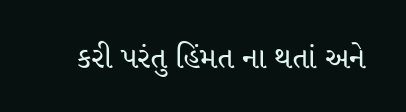કરી પરંતુ હિંમત ના થતાં અને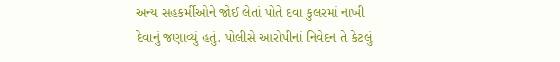અન્ય સહકર્મીઓને જોઈ લેતાં પોતે દવા કુલરમાં નાખી દેવાનું જણાવ્યું હતું. પોલીસે આરોપીનાં નિવેદન તે કેટલું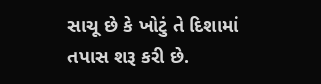સાચૂ છે કે ખોટું તે દિશામાં તપાસ શરૂ કરી છે.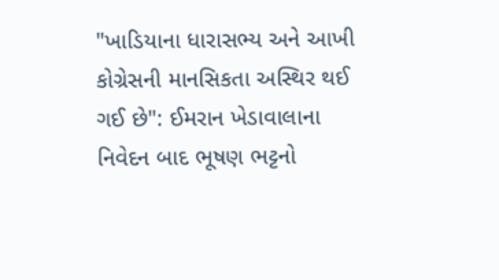"ખાડિયાના ધારાસભ્ય અને આખી કોગ્રેસની માનસિકતા અસ્થિર થઈ ગઈ છે": ઈમરાન ખેડાવાલાના નિવેદન બાદ ભૂષણ ભટ્ટનો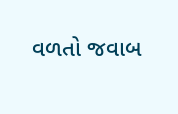વળતો જવાબ